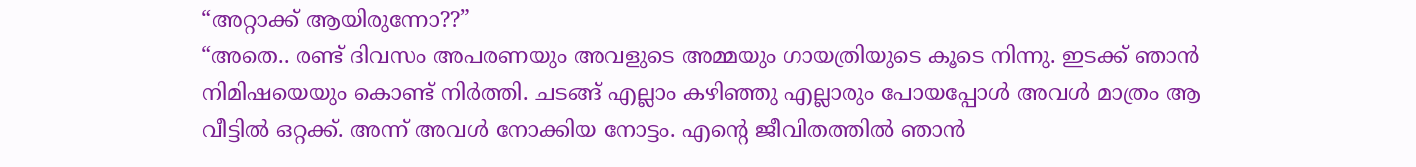“അറ്റാക്ക് ആയിരുന്നോ??”
“അതെ.. രണ്ട് ദിവസം അപരണയും അവളുടെ അമ്മയും ഗായത്രിയുടെ കൂടെ നിന്നു. ഇടക്ക് ഞാൻ നിമിഷയെയും കൊണ്ട് നിർത്തി. ചടങ്ങ് എല്ലാം കഴിഞ്ഞു എല്ലാരും പോയപ്പോൾ അവൾ മാത്രം ആ വീട്ടിൽ ഒറ്റക്ക്. അന്ന് അവൾ നോക്കിയ നോട്ടം. എന്റെ ജീവിതത്തിൽ ഞാൻ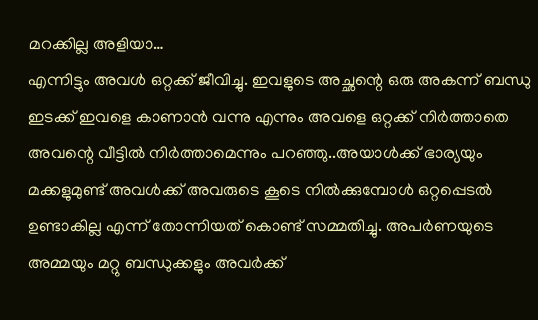മറക്കില്ല അളിയാ…
എന്നിട്ടും അവൾ ഒറ്റക്ക് ജീവിച്ചു. ഇവളുടെ അച്ഛന്റെ ഒരു അകന്ന് ബന്ധു ഇടക്ക് ഇവളെ കാണാൻ വന്നു എന്നും അവളെ ഒറ്റക്ക് നിർത്താതെ അവന്റെ വീട്ടിൽ നിർത്താമെന്നും പറഞ്ഞു..അയാൾക്ക് ഭാര്യയും മക്കളുമുണ്ട് അവൾക്ക് അവരുടെ കൂടെ നിൽക്കുമ്പോൾ ഒറ്റപ്പെടൽ ഉണ്ടാകില്ല എന്ന് തോന്നിയത് കൊണ്ട് സമ്മതിച്ചു. അപർണയുടെ അമ്മയും മറ്റു ബന്ധുക്കളും അവർക്ക്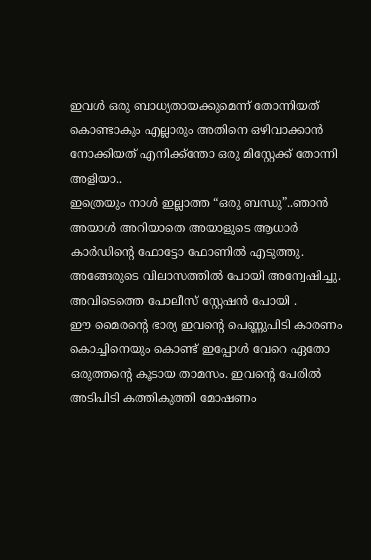ഇവൾ ഒരു ബാധ്യതായക്കുമെന്ന് തോന്നിയത് കൊണ്ടാകും എല്ലാരും അതിനെ ഒഴിവാക്കാൻ നോക്കിയത് എനിക്ക്ന്തോ ഒരു മിസ്റ്റേക്ക് തോന്നി അളിയാ..
ഇത്രെയും നാൾ ഇല്ലാത്ത “ഒരു ബന്ധു”..ഞാൻ അയാൾ അറിയാതെ അയാളുടെ ആധാർ കാർഡിന്റെ ഫോട്ടോ ഫോണിൽ എടുത്തു. അങ്ങേരുടെ വിലാസത്തിൽ പോയി അന്വേഷിച്ചു. അവിടെത്തെ പോലീസ് സ്റ്റേഷൻ പോയി .
ഈ മൈരന്റെ ഭാര്യ ഇവന്റെ പെണ്ണുപിടി കാരണം കൊച്ചിനെയും കൊണ്ട് ഇപ്പോൾ വേറെ ഏതോ ഒരുത്തന്റെ കൂടായ താമസം. ഇവന്റെ പേരിൽ അടിപിടി കത്തികുത്തി മോഷണം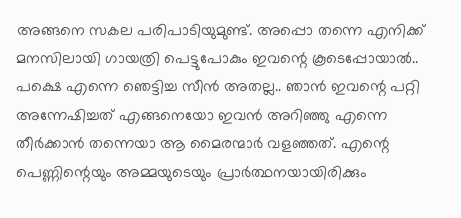അങ്ങനെ സകല പരിപാടിയുമുണ്ട്. അപ്പൊ തന്നെ എനിക്ക് മനസിലായി ഗായത്രി പെട്ടുപോകും ഇവന്റെ കൂടെപ്പോയാൽ..
പക്ഷെ എന്നെ ഞെട്ടിച്ച സീൻ അതല്ല.. ഞാൻ ഇവന്റെ പറ്റി അന്നേഷിച്ചത് എങ്ങനെയോ ഇവൻ അറിഞ്ഞു എന്നെ തീർക്കാൻ തന്നെയാ ആ മൈരന്മാർ വളഞ്ഞത്. എന്റെ പെണ്ണിന്റെയും അമ്മയുടെയും പ്രാർത്ഥനയായിരിക്കും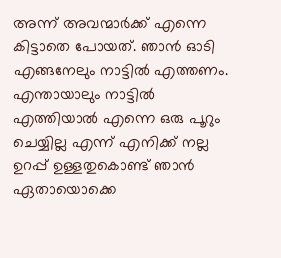അന്ന് അവന്മാർക്ക് എന്നെ കിട്ടാതെ പോയത്. ഞാൻ ഓടി എങ്ങനേലും നാട്ടിൽ എത്തണം. എന്തായാലും നാട്ടിൽ എത്തിയാൽ എന്നെ ഒരു പൂറും ചെയ്യില്ല എന്ന് എനിക്ക് നല്ല ഉറപ്പ് ഉള്ളതുകൊണ്ട് ഞാൻ ഏതായൊക്കെ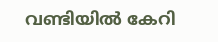വണ്ടിയിൽ കേറി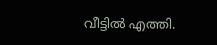വീട്ടിൽ എത്തി.